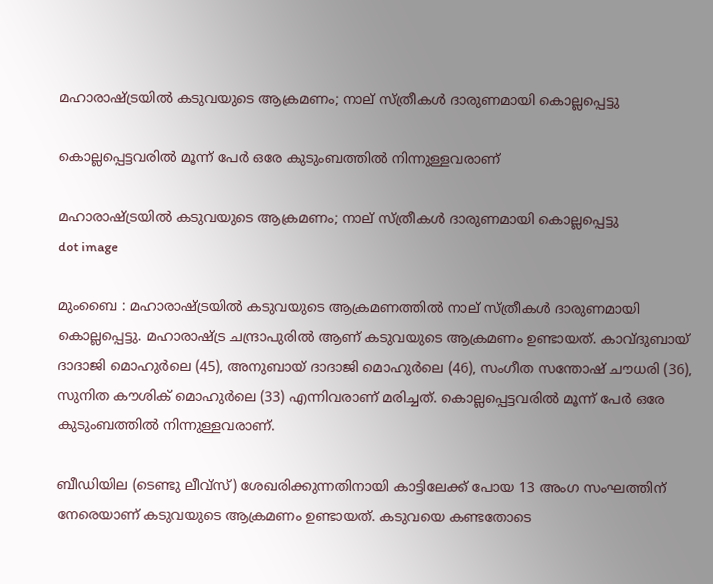മഹാരാഷ്ട്രയില്‍ കടുവയുടെ ആക്രമണം; നാല് സ്ത്രീകള്‍ ദാരുണമായി കൊല്ലപ്പെട്ടു

കൊല്ലപ്പെട്ടവരിൽ മൂന്ന് പേർ ഒരേ കുടുംബത്തിൽ നിന്നുള്ളവരാണ്

മഹാരാഷ്ട്രയില്‍ കടുവയുടെ ആക്രമണം; നാല് സ്ത്രീകള്‍ ദാരുണമായി കൊല്ലപ്പെട്ടു
dot image

മുംബൈ : മഹാരാഷ്ട്രയില്‍ കടുവയുടെ ആക്രമണത്തില്‍ നാല് സ്ത്രീകള്‍ ദാരുണമായി കൊല്ലപ്പെട്ടു. മഹാരാഷ്ട്ര ചന്ദ്രാപുരില്‍ ആണ് കടുവയുടെ ആക്രമണം ഉണ്ടായത്. കാവ്ദുബായ് ദാദാജി മൊഹുർലെ (45), അനുബായ് ദാദാജി മൊഹുർലെ (46), സംഗീത സന്തോഷ് ചൗധരി (36), സുനിത കൗശിക് മൊഹുർലെ (33) എന്നിവരാണ് മരിച്ചത്. കൊല്ലപ്പെട്ടവരിൽ മൂന്ന് പേർ ഒരേ കുടുംബത്തിൽ നിന്നുള്ളവരാണ്.

ബീഡിയില (ടെണ്ടു ലീവ്സ്) ശേഖരിക്കുന്നതിനായി കാട്ടിലേക്ക് പോയ 13 അംഗ സംഘത്തിന് നേരെയാണ് കടുവയുടെ ആക്രമണം ഉണ്ടായത്. കടുവയെ കണ്ടതോടെ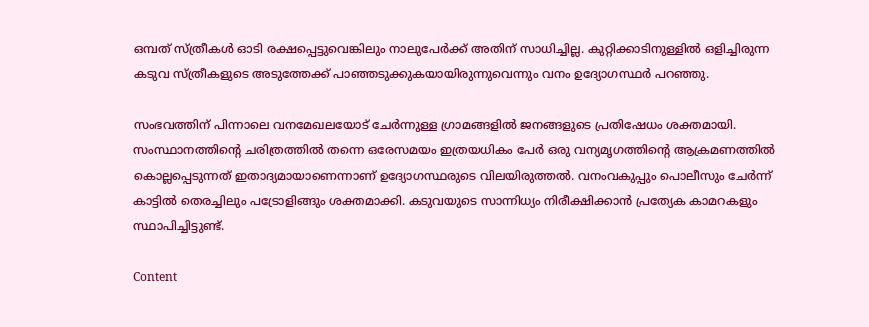ഒമ്പത് സ്ത്രീകൾ ഓടി രക്ഷപ്പെട്ടുവെങ്കിലും നാലുപേർക്ക് അതിന് സാധിച്ചില്ല. കുറ്റിക്കാടിനുള്ളിൽ ഒളിച്ചിരുന്ന കടുവ സ്ത്രീകളുടെ അടുത്തേക്ക് പാഞ്ഞടുക്കുകയായിരുന്നുവെന്നും വനം ഉദ്യോഗസ്ഥർ പറഞ്ഞു.

സംഭവത്തിന് പിന്നാലെ വനമേഖലയോട് ചേർന്നുള്ള ഗ്രാമങ്ങളിൽ ജനങ്ങളുടെ പ്രതിഷേധം ശക്തമായി. സംസ്ഥാനത്തിന്റെ ചരിത്രത്തിൽ തന്നെ ഒരേസമയം ഇത്രയധികം പേർ ഒരു വന്യമൃഗത്തിന്റെ ആക്രമണത്തിൽ കൊല്ലപ്പെടുന്നത് ഇതാദ്യമായാണെന്നാണ് ഉദ്യോഗസ്ഥരുടെ വിലയിരുത്തൽ. വനംവകുപ്പും പൊലീസും ചേർന്ന് കാട്ടിൽ തെരച്ചിലും പട്രോളിങ്ങും ശക്തമാക്കി. കടുവയുടെ സാന്നിധ്യം നിരീക്ഷിക്കാൻ പ്രത്യേക കാമറകളും സ്ഥാപിച്ചിട്ടുണ്ട്.

Content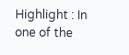Highlight : In one of the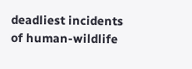deadliest incidents of human-wildlife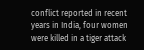conflict reported in recent years in India, four women were killed in a tiger attack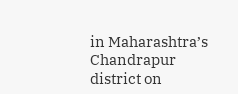in Maharashtra’s Chandrapur district on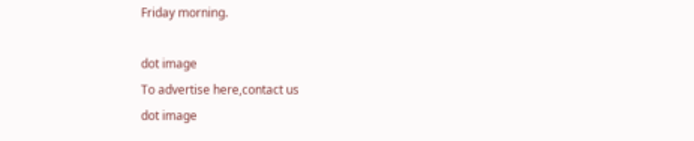Friday morning.

dot image
To advertise here,contact us
dot image